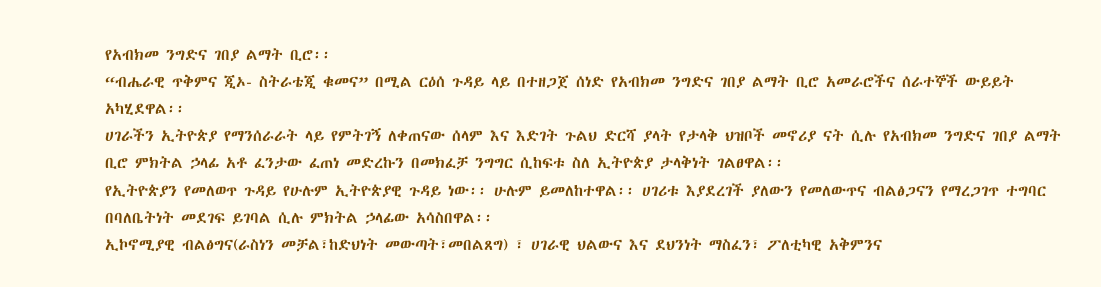የአብክመ ንግድና ገበያ ልማት ቢሮ፡፡
“ብሔራዊ ጥቅምና ጂኦ- ስትራቴጂ ቁመና” በሚል ርዕሰ ጉዳይ ላይ በተዘጋጀ ሰነድ የአብክመ ንግድና ገበያ ልማት ቢሮ አመራሮችና ሰራተኞች ውይይት አካሂደዋል፡፡
ሀገራችን ኢትዮጵያ የማንሰራራት ላይ የምትገኝ ለቀጠናው ሰላም እና እድገት ጉልህ ድርሻ ያላት የታላቅ ህዝቦች መኖሪያ ናት ሲሉ የአብክመ ንግድና ገበያ ልማት ቢሮ ምክትል ኃላፊ አቶ ፈንታው ፈጠነ መድረኩን በመክፈቻ ንግግር ሲከፍቱ ስለ ኢትዮጵያ ታላቅነት ገልፀዋል፡፡
የኢትዮጵያን የመለወጥ ጉዳይ የሁሉም ኢትዮጵያዊ ጉዳይ ነው፡፡ ሁሉም ይመለከተዋል፡፡ ሀገሪቱ እያደረገች ያለውን የመለውጥና ብልፅጋናን የማረጋገጥ ተግባር በባለቤትነት መደገፍ ይገባል ሲሉ ምክትል ኃላፊው አሳስበዋል፡፡
ኢኮኖሚያዊ ብልፅግና(ራስነን መቻል፣ከድህነት መውጣት፣መበልጸግ) ፣ ሀገራዊ ህልውና እና ደህንነት ማስፈን፣ ፖለቲካዊ አቅምንና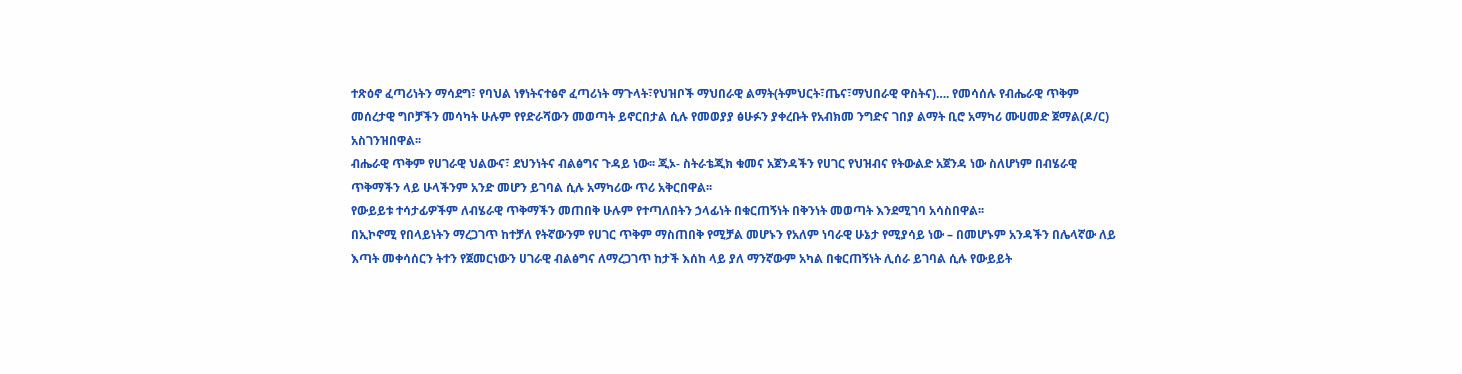ተጽዕኖ ፈጣሪነትን ማሳደግ፣ የባህል ነፃነትናተፅኖ ፈጣሪነት ማጉላት፣የህዝቦች ማህበራዊ ልማት(ትምህርት፣ጤና፣ማህበራዊ ዋስትና)…. የመሳሰሉ የብሔራዊ ጥቅም መሰረታዊ ግቦቻችን መሳካት ሁሉም የየድራሻውን መወጣት ይኖርበታል ሲሉ የመወያያ ፅሁፉን ያቀረቡት የአብክመ ንግድና ገበያ ልማት ቢሮ አማካሪ ሙሀመድ ጀማል(ዶ/ር) አስገንዝበዋል፡፡
ብሔራዊ ጥቅም የሀገራዊ ህልውና፣ ደህንነትና ብልፅግና ጉዳይ ነው፡፡ ጂኦ- ስትራቴጂክ ቁመና አጀንዳችን የሀገር የህዝብና የትውልድ አጀንዳ ነው ስለሆነም በብሄራዊ ጥቅማችን ላይ ሁላችንም አንድ መሆን ይገባል ሲሉ አማካሪው ጥሪ አቅርበዋል፡፡
የውይይቱ ተሳታፊዎችም ለብሄራዊ ጥቅማችን መጠበቅ ሁሉም የተጣለበትን ኃላፊነት በቁርጠኝነት በቅንነት መወጣት እንደሚገባ አሳስበዋል፡፡
በኢኮኖሚ የበላይነትን ማረጋገጥ ከተቻለ የትኛውንም የሀገር ጥቅም ማስጠበቅ የሚቻል መሆኑን የአለም ነባራዊ ሁኔታ የሚያሳይ ነው – በመሆኑም አንዳችን በሌላኛው ለይ እጣት መቀሳሰርን ትተን የጀመርነውን ሀገራዊ ብልፅግና ለማረጋገጥ ከታች እሰከ ላይ ያለ ማንኛውም አካል በቁርጠኝነት ሊሰራ ይገባል ሲሉ የውይይት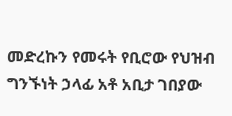መድረኩን የመሩት የቢሮው የህዝብ ግንኙነት ኃላፊ አቶ አቢታ ገበያው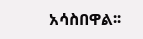አሳስበዋል፡፡